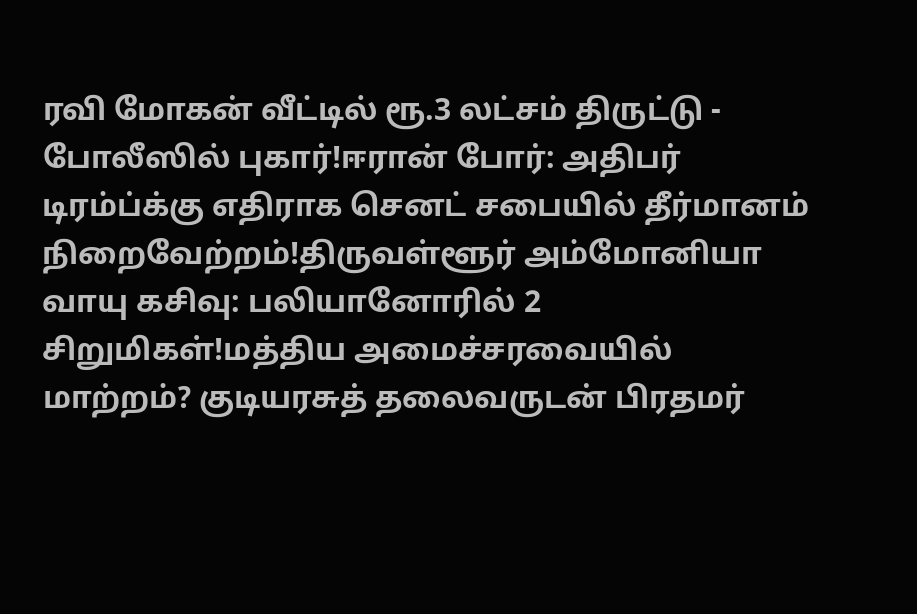ரவி மோகன் வீட்டில் ரூ.3 லட்சம் திருட்டு - போலீஸில் புகார்!ஈரான் போர்: அதிபர் டிரம்ப்க்கு எதிராக செனட் சபையில் தீர்மானம் நிறைவேற்றம்!திருவள்ளூர் அம்மோனியா வாயு கசிவு: பலியானோரில் 2 சிறுமிகள்!மத்திய அமைச்சரவையில் மாற்றம்? குடியரசுத் தலைவருடன் பிரதமர்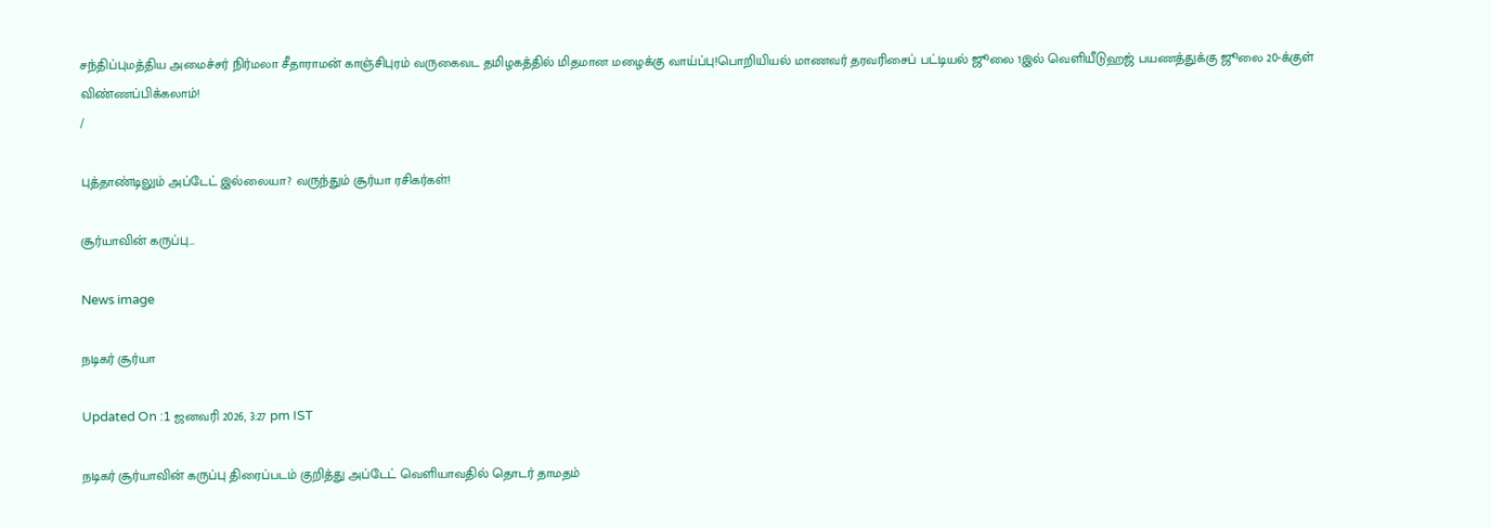சந்திப்புமத்திய அமைச்சர் நிர்மலா சீதாராமன் காஞ்சிபுரம் வருகைவட தமிழகத்தில் மிதமான மழைக்கு வாய்ப்பு!பொறியியல் மாணவர் தரவரிசைப் பட்டியல் ஜூலை 1இல் வெளியீடுஹஜ் பயணத்துக்கு ஜூலை 20-க்குள் விண்ணப்பிக்கலாம்!
/

புத்தாண்டிலும் அப்டேட் இல்லையா? வருந்தும் சூர்யா ரசிகர்கள்!

சூர்யாவின் கருப்பு...

News image

நடிகர் சூர்யா

Updated On :1 ஜனவரி 2026, 3:27 pm IST

நடிகர் சூர்யாவின் கருப்பு திரைப்படம் குறித்து அப்டேட் வெளியாவதில் தொடர் தாமதம்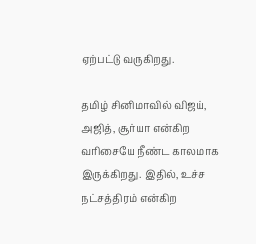ஏற்பட்டு வருகிறது.

தமிழ் சினிமாவில் விஜய், அஜித், சூர்யா என்கிற வரிசையே நீண்ட காலமாக இருக்கிறது. இதில், உச்ச நட்சத்திரம் என்கிற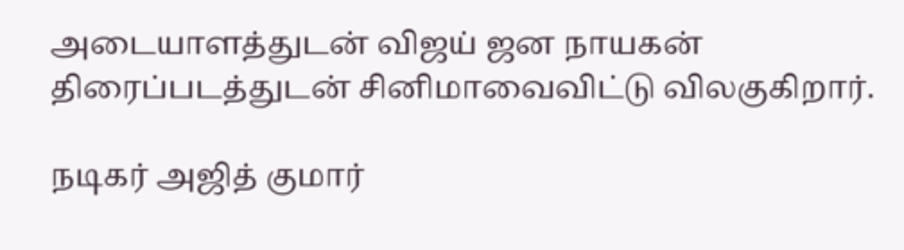அடையாளத்துடன் விஜய் ஜன நாயகன் திரைப்படத்துடன் சினிமாவைவிட்டு விலகுகிறார்.

நடிகர் அஜித் குமார்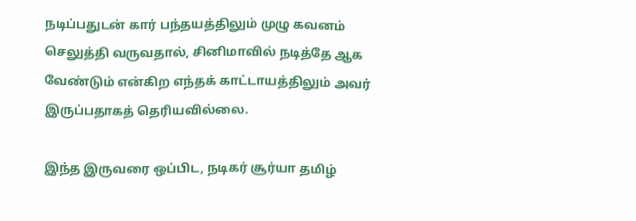நடிப்பதுடன் கார் பந்தயத்திலும் முழு கவனம் செலுத்தி வருவதால், சினிமாவில் நடித்தே ஆக வேண்டும் என்கிற எந்தக் காட்டாயத்திலும் அவர் இருப்பதாகத் தெரியவில்லை.

இந்த இருவரை ஒப்பிட, நடிகர் சூர்யா தமிழ்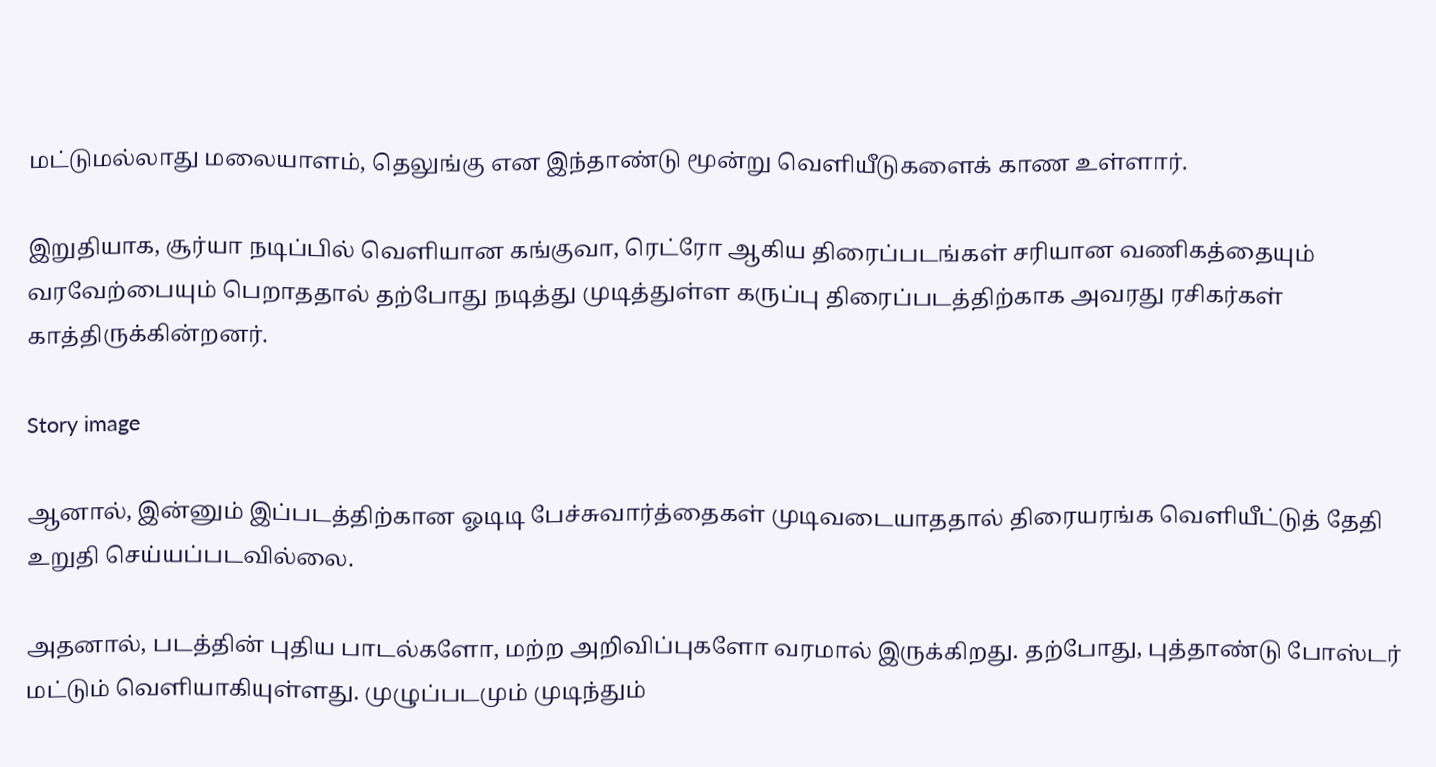மட்டுமல்லாது மலையாளம், தெலுங்கு என இந்தாண்டு மூன்று வெளியீடுகளைக் காண உள்ளார்.

இறுதியாக, சூர்யா நடிப்பில் வெளியான கங்குவா, ரெட்ரோ ஆகிய திரைப்படங்கள் சரியான வணிகத்தையும் வரவேற்பையும் பெறாததால் தற்போது நடித்து முடித்துள்ள கருப்பு திரைப்படத்திற்காக அவரது ரசிகர்கள் காத்திருக்கின்றனர்.

Story image

ஆனால், இன்னும் இப்படத்திற்கான ஓடிடி பேச்சுவார்த்தைகள் முடிவடையாததால் திரையரங்க வெளியீட்டுத் தேதி உறுதி செய்யப்படவில்லை.

அதனால், படத்தின் புதிய பாடல்களோ, மற்ற அறிவிப்புகளோ வரமால் இருக்கிறது. தற்போது, புத்தாண்டு போஸ்டர் மட்டும் வெளியாகியுள்ளது. முழுப்படமும் முடிந்தும்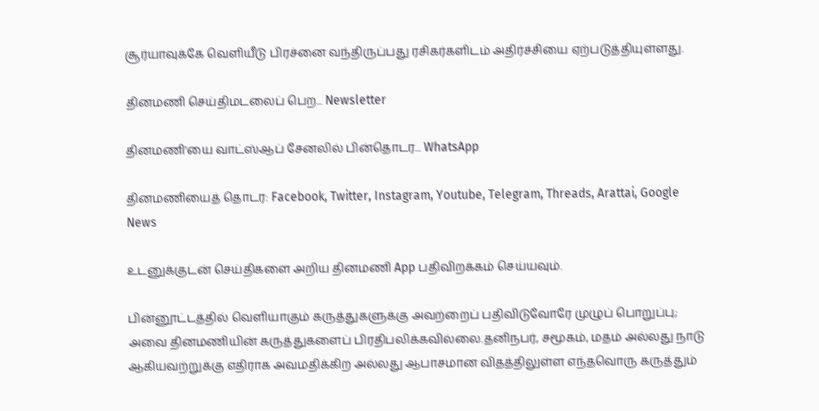சூர்யாவுக்கே வெளியீடு பிரச்னை வந்திருப்பது ரசிகர்களிடம் அதிர்ச்சியை ஏற்படுத்தியுள்ளது.

தினமணி செய்திமடலைப் பெற... Newsletter

தினமணி'யை வாட்ஸ்ஆப் சேனலில் பின்தொடர... WhatsApp

தினமணியைத் தொடர: Facebook, Twitter, Instagram, Youtube, Telegram, Threads, Arattai, Google News

உடனுக்குடன் செய்திகளை அறிய தினமணி App பதிவிறக்கம் செய்யவும்.

பின்னூட்டத்தில் வெளியாகும் கருத்துகளுக்கு அவற்றைப் பதிவிடுவோரே முழுப் பொறுப்பு; அவை தினமணியின் கருத்துகளைப் பிரதிபலிக்கவில்லை.தனிநபர், சமூகம், மதம் அல்லது நாடு ஆகியவற்றுக்கு எதிராக அவமதிக்கிற அல்லது ஆபாசமான விதத்திலுள்ள எந்தவொரு கருத்தும்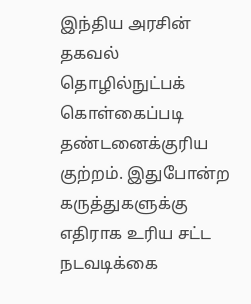இந்திய அரசின் தகவல் தொழில்நுட்பக் கொள்கைப்படி தண்டனைக்குரிய குற்றம். இதுபோன்ற கருத்துகளுக்கு எதிராக உரிய சட்ட நடவடிக்கை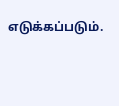எடுக்கப்படும்.